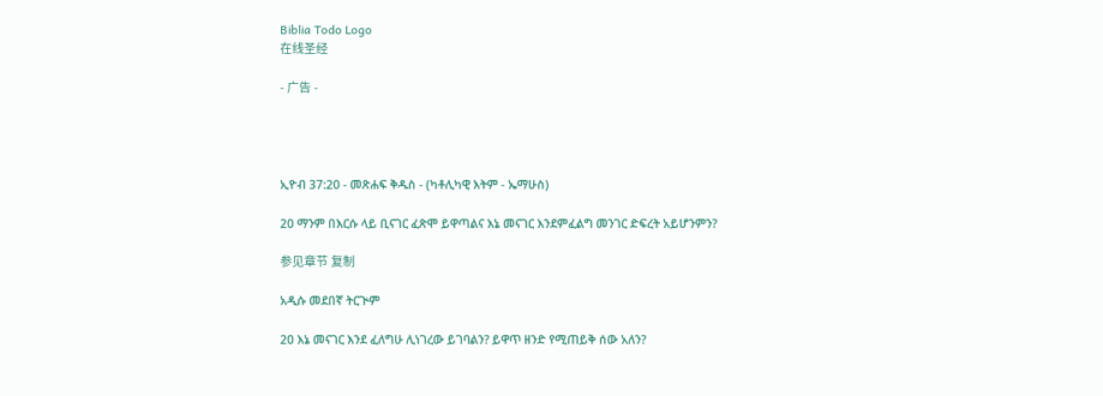Biblia Todo Logo
在线圣经

- 广告 -




ኢዮብ 37:20 - መጽሐፍ ቅዱስ - (ካቶሊካዊ እትም - ኤማሁስ)

20 ማንም በእርሱ ላይ ቢናገር ፈጽሞ ይዋጣልና እኔ መናገር እንደምፈልግ መንገር ድፍረት አይሆንምን?

参见章节 复制

አዲሱ መደበኛ ትርጒም

20 እኔ መናገር እንደ ፈለግሁ ሊነገረው ይገባልን? ይዋጥ ዘንድ የሚጠይቅ ሰው አለን?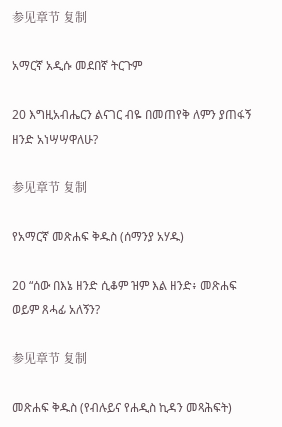参见章节 复制

አማርኛ አዲሱ መደበኛ ትርጉም

20 እግዚአብሔርን ልናገር ብዬ በመጠየቅ ለምን ያጠፋኝ ዘንድ አነሣሣዋለሁ?

参见章节 复制

የአማርኛ መጽሐፍ ቅዱስ (ሰማንያ አሃዱ)

20 “ሰው በእኔ ዘንድ ሲቆም ዝም እል ዘንድ፥ መጽሐፍ ወይም ጸሓፊ አለኝን?

参见章节 复制

መጽሐፍ ቅዱስ (የብሉይና የሐዲስ ኪዳን መጻሕፍት)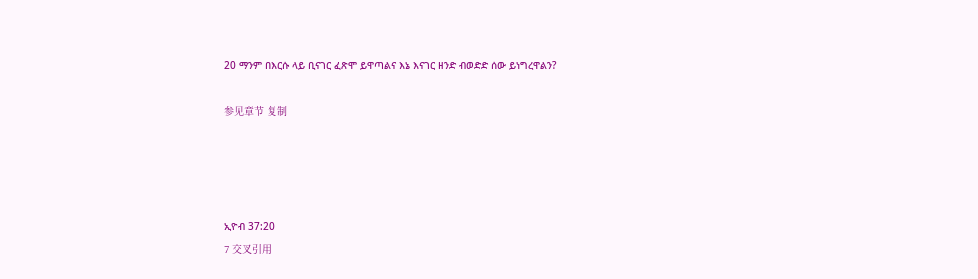20 ማንም በእርሱ ላይ ቢናገር ፈጽሞ ይዋጣልና እኔ እናገር ዘንድ ብወድድ ሰው ይነግረዋልን?

参见章节 复制




ኢዮብ 37:20
7 交叉引用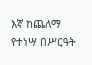እኛ ከጨለማ የተነሣ በሥርዓት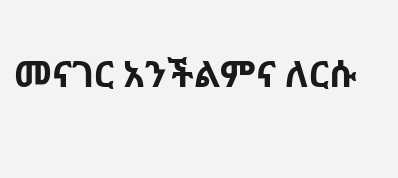መናገር አንችልምና ለርሱ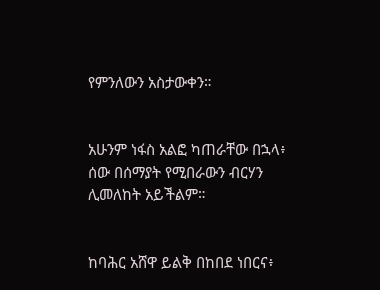የምንለውን አስታውቀን።


አሁንም ነፋስ አልፎ ካጠራቸው በኋላ፥ ሰው በሰማያት የሚበራውን ብርሃን ሊመለከት አይችልም።


ከባሕር አሸዋ ይልቅ በከበደ ነበርና፥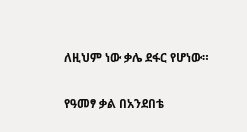ለዚህም ነው ቃሌ ደፋር የሆነው።


የዓመፃ ቃል በአንደበቴ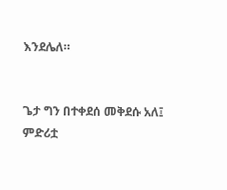እንደሌለ።


ጌታ ግን በተቀደሰ መቅደሱ አለ፤ ምድሪቷ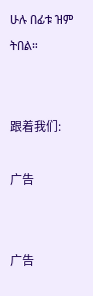ሁሉ በፊቱ ዝም ትበል።


跟着我们:

广告


广告